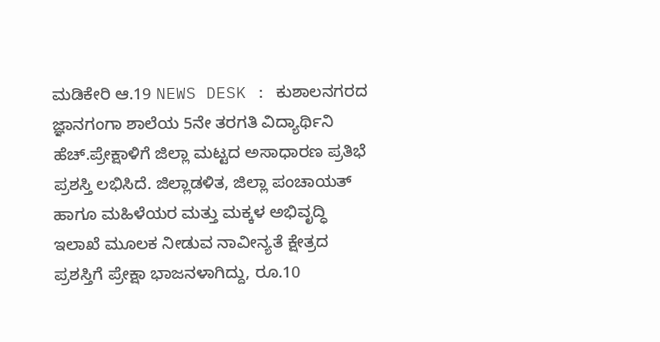ಮಡಿಕೇರಿ ಆ.19 NEWS DESK : ಕುಶಾಲನಗರದ ಜ್ಞಾನಗಂಗಾ ಶಾಲೆಯ 5ನೇ ತರಗತಿ ವಿದ್ಯಾರ್ಥಿನಿ ಹೆಚ್.ಪ್ರೇಕ್ಷಾಳಿಗೆ ಜಿಲ್ಲಾ ಮಟ್ಟದ ಅಸಾಧಾರಣ ಪ್ರತಿಭೆ ಪ್ರಶಸ್ತಿ ಲಭಿಸಿದೆ. ಜಿಲ್ಲಾಡಳಿತ, ಜಿಲ್ಲಾ ಪಂಚಾಯತ್ ಹಾಗೂ ಮಹಿಳೆಯರ ಮತ್ತು ಮಕ್ಕಳ ಅಭಿವೃದ್ಧಿ ಇಲಾಖೆ ಮೂಲಕ ನೀಡುವ ನಾವೀನ್ಯತೆ ಕ್ಷೇತ್ರದ ಪ್ರಶಸ್ತಿಗೆ ಪ್ರೇಕ್ಷಾ ಭಾಜನಳಾಗಿದ್ದು, ರೂ.10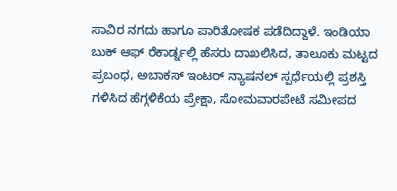ಸಾವಿರ ನಗದು ಹಾಗೂ ಪಾರಿತೋಷಕ ಪಡೆದಿದ್ದಾಳೆ. ಇಂಡಿಯಾ ಬುಕ್ ಆಫ್ ರೆಕಾರ್ಡ್ನಲ್ಲಿ ಹೆಸರು ದಾಖಲಿಸಿದ, ತಾಲೂಕು ಮಟ್ಟದ ಪ್ರಬಂಧ, ಅಬಾಕಸ್ ಇಂಟರ್ ನ್ಯಾಷನಲ್ ಸ್ಪರ್ಧೆಯಲ್ಲಿ ಪ್ರಶಸ್ತಿ ಗಳಿಸಿದ ಹೆಗ್ಗಳಿಕೆಯ ಪ್ರೇಕ್ಷಾ, ಸೋಮವಾರಪೇಟೆ ಸಮೀಪದ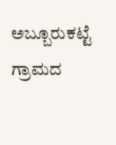ಅಬ್ಬೂರುಕಟ್ಟೆ ಗ್ರಾಮದ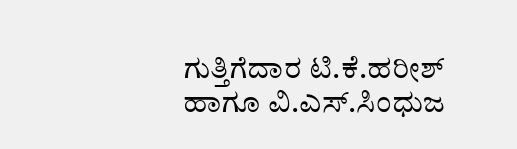ಗುತ್ತಿಗೆದಾರ ಟಿ.ಕೆ.ಹರೀಶ್ ಹಾಗೂ ವಿ.ಎಸ್.ಸಿಂಧುಜ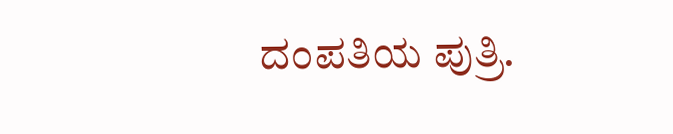ದಂಪತಿಯ ಪುತ್ರಿ.